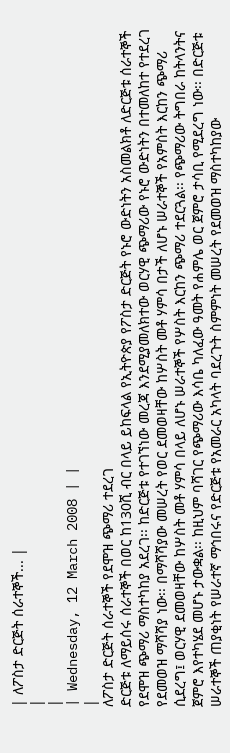| ለፖስታ ድርጅት ሰራተኞች... |
|
|
| Wednesday, 12 March 2008 | |
|
ለፖስታ ድርጅት ሰራተኞች የደሞዝ ጭማሪ ተደረገ
ድርጅቱ ለማይሰሩ ሰራተኞች በወር ከ130ሺ ብር በላይ ይከፍላል የኢትዮጵያ የፖስታ ድርጅት የኑሮ ውድነትን አስመልክቶ ለድርጅቱ ሰራተኞች የደሞዝ ጭማሪ ማስተካከያ አደረገ፡፡ ከድርጅቱ የተገኘነው መረጃ እንደሚያመለክተው ወርሃዊ ጭማሪው የኑሮ ውድነትን በተመለከተ የተደረገ የደመወዝ ማሻሻያ ነው፡፡ በማሻሻያው መሠረት የወር ደመወዛቸው ከሦስት መቶ ሃምሳ በታች ለሆኑ ሠራተኞች የአምስት እርከን ጭማሪ ሲደረግ፤ ወርሃዊ ደመወዛቸው ከሦስት መቶ ሃምሳ በላይ ለሆኑ ሠራተኞች የሦስት እርከን ጭማሪ ተደርጓል፡፡ የጭማሪው ትግበራ ከትላንትና ጀምሮ እየተካሄደ መሆኑ ታውቋል፡፡ ከዚህም ባሻገር የጭማሪው እሳቤ ካለፈው ዓመት የሐምሌ ወር ጀምሮ ታሳቢ የሚደረግ ነው፡፡ በድርጅቱ ሠራተኞች ጠያቂነት የሠራተኛ ማኅበሩና የድርጅቱ የአመራር አካላት ባደረጉት ስምምነት መሠረት የደመወዝ ማስተካከያው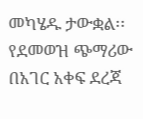መካሄዱ ታውቋል፡፡ የደመወዝ ጭማሪው በአገር አቀፍ ደረጃ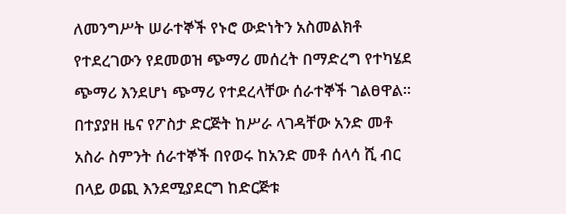ለመንግሥት ሠራተኞች የኑሮ ውድነትን አስመልክቶ የተደረገውን የደመወዝ ጭማሪ መሰረት በማድረግ የተካሄደ ጭማሪ እንደሆነ ጭማሪ የተደረላቸው ሰራተኞች ገልፀዋል፡፡ በተያያዘ ዜና የፖስታ ድርጅት ከሥራ ላገዳቸው አንድ መቶ አስራ ስምንት ሰራተኞች በየወሩ ከአንድ መቶ ሰላሳ ሺ ብር በላይ ወጪ እንደሚያደርግ ከድርጅቱ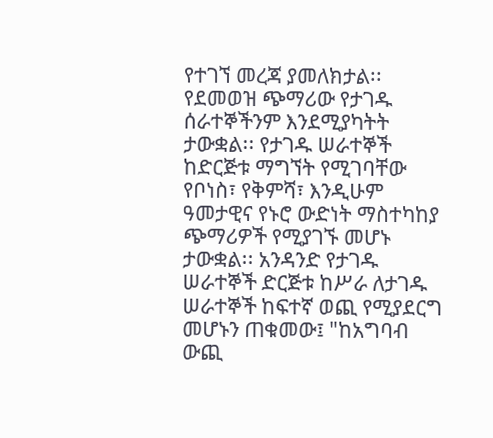የተገኘ መረጃ ያመለክታል፡፡ የደመወዝ ጭማሪው የታገዱ ሰራተኞችንም እንደሚያካትት ታውቋል፡፡ የታገዱ ሠራተኞች ከድርጅቱ ማግኘት የሚገባቸው የቦነስ፣ የቅምሻ፣ እንዲሁም ዓመታዊና የኑሮ ውድነት ማስተካከያ ጭማሪዎች የሚያገኙ መሆኑ ታውቋል፡፡ አንዳንድ የታገዱ ሠራተኞች ድርጅቱ ከሥራ ለታገዱ ሠራተኞች ከፍተኛ ወጪ የሚያደርግ መሆኑን ጠቁመው፤ "ከአግባብ ውጪ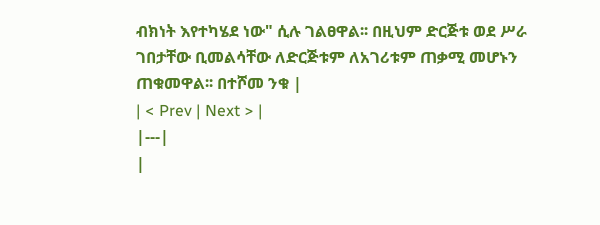ብክነት እየተካሄደ ነው" ሲሉ ገልፀዋል፡፡ በዚህም ድርጅቱ ወደ ሥራ ገበታቸው ቢመልሳቸው ለድርጅቱም ለአገሪቱም ጠቃሚ መሆኑን ጠቁመዋል፡፡ በተሾመ ንቁ |
| < Prev | Next > |
|---|
|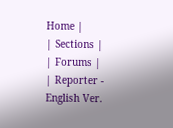Home |
| Sections |
| Forums |
| Reporter - English Ver.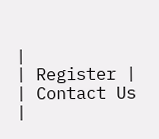|
| Register |
| Contact Us |